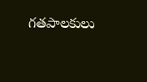గతపాలకులు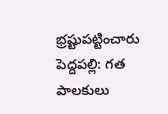భ్రష్టుపట్టించారు
పెద్దపల్లి: గత పాలకులు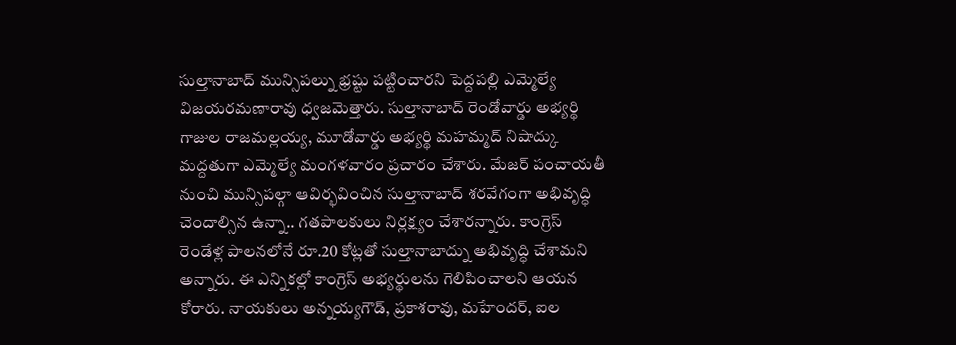సుల్తానాబాద్ మున్సిపల్ను భ్రష్టు పట్టించారని పెద్దపల్లి ఎమ్మెల్యే విజయరమణారావు ధ్వజమెత్తారు. సుల్తానాబాద్ రెండోవార్డు అభ్యర్థి గాజుల రాజమల్లయ్య, మూడోవార్డు అభ్యర్థి మహమ్మద్ నిషాద్కు మద్దతుగా ఎమ్మెల్యే మంగళవారం ప్రచారం చేశారు. మేజర్ పంచాయతీ నుంచి మున్సిపల్గా ఆవిర్భవించిన సుల్తానాబాద్ శరవేగంగా అభివృద్ధి చెందాల్సిన ఉన్నా.. గతపాలకులు నిర్లక్ష్యం చేశారన్నారు. కాంగ్రెస్ రెండేళ్ల పాలనలోనే రూ.20 కోట్లతో సుల్తానాబాద్ను అభివృద్ధి చేశామని అన్నారు. ఈ ఎన్నికల్లో కాంగ్రెస్ అభ్యర్థులను గెలిపించాలని ఆయన కోరారు. నాయకులు అన్నయ్యగౌడ్, ప్రకాశరావు, మహేందర్, ఐల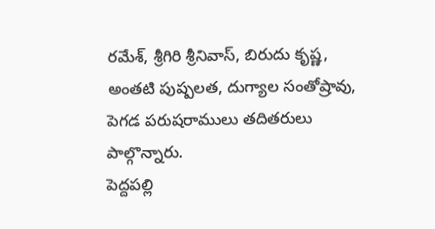రమేశ్, శ్రీగిరి శ్రీనివాస్, బిరుదు కృష్ణ, అంతటి పుష్పలత, దుగ్యాల సంతోష్రావు, పెగడ పరుషరాములు తదితరులు పాల్గొన్నారు.
పెద్దపల్లి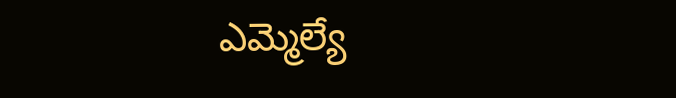ఎమ్మెల్యే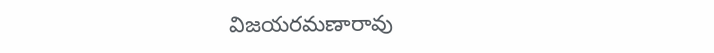విజయరమణారావు